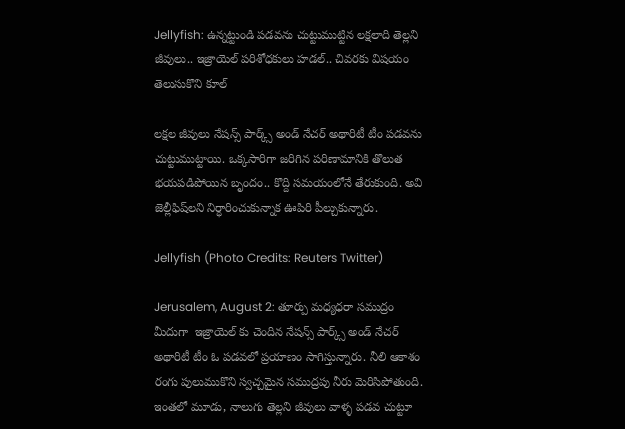Jellyfish: ఉన్నట్టుండి పడవను చుట్టుముట్టిన లక్షలాది తెల్లని జీవులు.. ఇజ్రాయెల్ పరిశోధకులు హడల్.. చివరకు విషయం తెలుసుకొని కూల్

లక్షల జీవులు నేషన్స్‌ పార్క్స్‌ అండ్‌ నేచర్‌ అథారిటీ టీం పడవను చుట్టుముట్టాయి. ఒక్కసారిగా జరిగిన పరిణామానికి తొలుత భయపడిపోయిన బృందం.. కొద్ది సమయంలోనే తేరుకుంది. అవి జెల్లీఫిష్‌లని నిర్ధారించుకున్నాక ఊపిరి పీల్చుకున్నారు.

Jellyfish (Photo Credits: Reuters Twitter)

Jerusalem, August 2: తూర్పు మధ్యధరా సముద్రం మీదుగా  ఇజ్రాయెల్‌ కు చెందిన నేషన్స్‌ పార్క్స్‌ అండ్‌ నేచర్‌ అథారిటీ టీం ఓ పడవలో ప్రయాణం సాగిస్తున్నారు. నీలి ఆకాశం రంగు పులుముకొని స్వచ్చమైన సముద్రపు నీరు మెరిసిపోతుంది. ఇంతలో మూడు, నాలుగు తెల్లని జీవులు వాళ్ళ పడవ చుట్టూ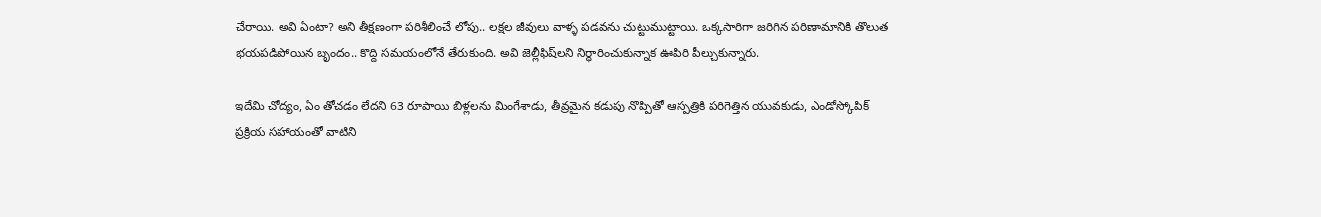చేరాయి. అవి ఏంటా? అని తీక్షణంగా పరిశీలించే లోపు.. లక్షల జీవులు వాళ్ళ పడవను చుట్టుముట్టాయి. ఒక్కసారిగా జరిగిన పరిణామానికి తొలుత భయపడిపోయిన బృందం.. కొద్ది సమయంలోనే తేరుకుంది. అవి జెల్లీఫిష్‌లని నిర్ధారించుకున్నాక ఊపిరి పీల్చుకున్నారు.

ఇదేమి చోద్యం, ఏం తోచడం లేదని 63 రూపాయి బిళ్లలను మింగేశాడు, తీవ్రమైన కడుపు నొప్పితో ఆస్పత్రికి పరిగెత్తిన యువకుడు, ఎండోస్కోపిక్ ప్రక్రియ సహాయంతో వాటిని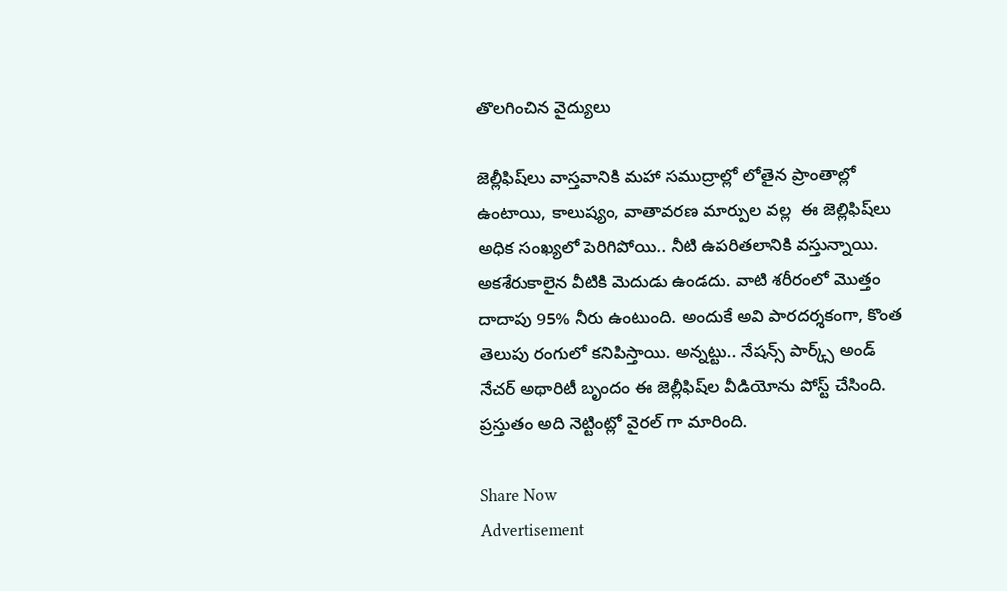తొలగించిన వైద్యులు

జెల్లీఫిష్‌లు వాస్తవానికి మహా సముద్రాల్లో లోతైన ప్రాంతాల్లో ఉంటాయి, కాలుష్యం, వాతావరణ మార్పుల వల్ల  ఈ జెల్లిఫిష్‌లు అధిక సంఖ్యలో పెరిగిపోయి.. నీటి ఉపరితలానికి వస్తున్నాయి. అకశేరుకాలైన వీటికి మెదుడు ఉండదు. వాటి శరీరంలో మొత్తం దాదాపు 95% నీరు ఉంటుంది. అందుకే అవి పారదర్శకంగా, కొంత తెలుపు రంగులో కనిపిస్తాయి. అన్నట్టు.. నేషన్స్‌ పార్క్స్‌ అండ్‌ నేచర్‌ అథారిటీ బృందం ఈ జెల్లీఫిష్‌ల వీడియోను పోస్ట్ చేసింది. ప్రస్తుతం అది నెట్టింట్లో వైరల్ గా మారింది.

Share Now
Advertisement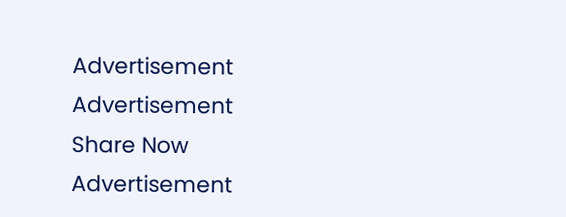Advertisement
Advertisement
Share Now
Advertisement